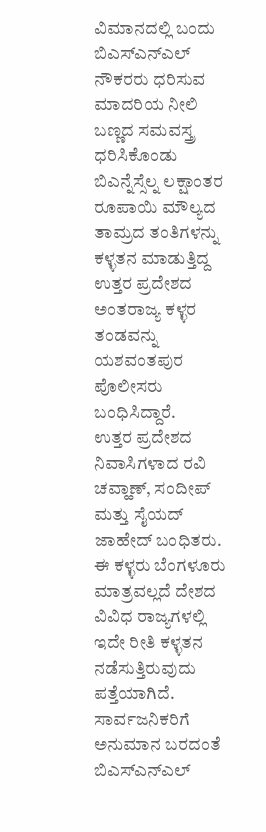ವಿಮಾನದಲ್ಲಿ ಬಂದು ಬಿಎಸ್ಎನ್ಎಲ್ ನೌಕರರು ಧರಿಸುವ ಮಾದರಿಯ ನೀಲಿ ಬಣ್ಣದ ಸಮವಸ್ತ್ರ ಧರಿಸಿಕೊಂಡು ಬಿಎನ್ನೆಸ್ಸೆಲ್ನ ಲಕ್ಷಾಂತರ ರೂಪಾಯಿ ಮೌಲ್ಯದ ತಾಮ್ರದ ತಂತಿಗಳನ್ನು ಕಳ್ಳತನ ಮಾಡುತ್ತಿದ್ದ ಉತ್ತರ ಪ್ರದೇಶದ ಅಂತರಾಜ್ಯ ಕಳ್ಳರ ತಂಡವನ್ನು ಯಶವಂತಪುರ ಪೊಲೀಸರು ಬಂಧಿಸಿದ್ದಾರೆ.
ಉತ್ತರ ಪ್ರದೇಶದ ನಿವಾಸಿಗಳಾದ ರವಿ ಚವ್ಹಾಣ್, ಸಂದೀಪ್ ಮತ್ತು ಸೈಯದ್ ಜಾಹೇದ್ ಬಂಧಿತರು. ಈ ಕಳ್ಳರು ಬೆಂಗಳೂರು ಮಾತ್ರವಲ್ಲದೆ ದೇಶದ ವಿವಿಧ ರಾಜ್ಯಗಳಲ್ಲಿ ಇದೇ ರೀತಿ ಕಳ್ಳತನ ನಡೆಸುತ್ತಿರುವುದು ಪತ್ತೆಯಾಗಿದೆ.
ಸಾರ್ವಜನಿಕರಿಗೆ ಅನುಮಾನ ಬರದಂತೆ ಬಿಎಸ್ಎನ್ಎಲ್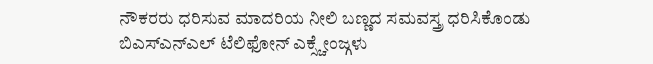ನೌಕರರು ಧರಿಸುವ ಮಾದರಿಯ ನೀಲಿ ಬಣ್ಣದ ಸಮವಸ್ತ್ರ ಧರಿಸಿಕೊಂಡು ಬಿಎಸ್ಎನ್ಎಲ್ ಟೆಲಿಫೋನ್ ಎಕ್ಸ್ಚೇಂಜ್ಗಳು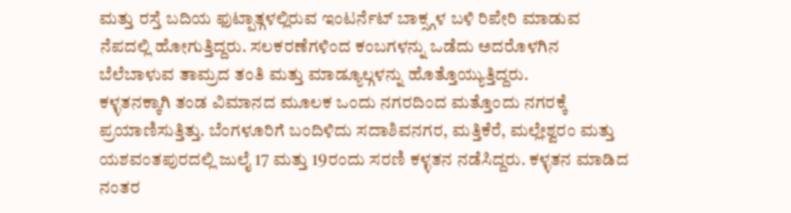ಮತ್ತು ರಸ್ತೆ ಬದಿಯ ಫುಟ್ಪಾತ್ಗಳಲ್ಲಿರುವ ಇಂಟರ್ನೆಟ್ ಬಾಕ್ಸ್ಗಳ ಬಳಿ ರಿಪೇರಿ ಮಾಡುವ ನೆಪದಲ್ಲಿ ಹೋಗುತ್ತಿದ್ದರು. ಸಲಕರಣೆಗಳಿಂದ ಕಂಬಗಳನ್ನು ಒಡೆದು ಅದರೊಳಗಿನ ಬೆಲೆಬಾಳುವ ತಾಮ್ರದ ತಂತಿ ಮತ್ತು ಮಾಡ್ಯೂಲ್ಗಳನ್ನು ಹೊತ್ತೊಯ್ಯುತ್ತಿದ್ದರು.
ಕಳ್ಳತನಕ್ಕಾಗಿ ತಂಡ ವಿಮಾನದ ಮೂಲಕ ಒಂದು ನಗರದಿಂದ ಮತ್ತೊಂದು ನಗರಕ್ಕೆ ಪ್ರಯಾಣಿಸುತ್ತಿತ್ತು. ಬೆಂಗಳೂರಿಗೆ ಬಂದಿಳಿದು ಸದಾಶಿವನಗರ, ಮತ್ತಿಕೆರೆ, ಮಲ್ಲೇಶ್ವರಂ ಮತ್ತು ಯಶವಂತಪುರದಲ್ಲಿ ಜುಲೈ 17 ಮತ್ತು 19ರಂದು ಸರಣಿ ಕಳ್ಳತನ ನಡೆಸಿದ್ದರು. ಕಳ್ಳತನ ಮಾಡಿದ ನಂತರ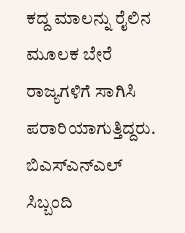ಕದ್ದ ಮಾಲನ್ನು ರೈಲಿನ ಮೂಲಕ ಬೇರೆ ರಾಜ್ಯಗಳಿಗೆ ಸಾಗಿಸಿ ಪರಾರಿಯಾಗುತ್ತಿದ್ದರು.
ಬಿಎಸ್ಎನ್ಎಲ್ ಸಿಬ್ಬಂದಿ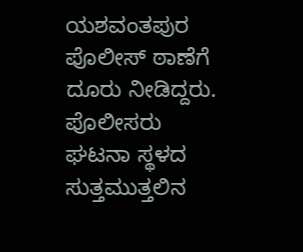ಯಶವಂತಪುರ ಪೊಲೀಸ್ ಠಾಣೆಗೆ ದೂರು ನೀಡಿದ್ದರು. ಪೊಲೀಸರು ಘಟನಾ ಸ್ಥಳದ ಸುತ್ತಮುತ್ತಲಿನ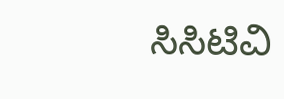ಸಿಸಿಟಿವಿ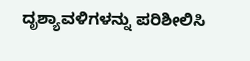ದೃಶ್ಯಾವಳಿಗಳನ್ನು ಪರಿಶೀಲಿಸಿ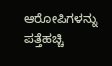ಆರೋಪಿಗಳನ್ನು ಪತ್ತೆಹಚ್ಚಿ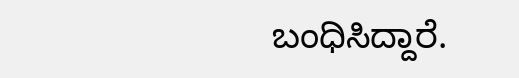ಬಂಧಿಸಿದ್ದಾರೆ.